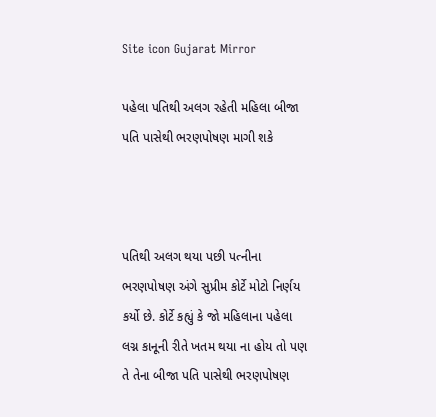Site icon Gujarat Mirror

પહેલા પતિથી અલગ રહેતી મહિલા બીજા પતિ પાસેથી ભરણપોષણ માગી શકે



પતિથી અલગ થયા પછી પત્નીના ભરણપોષણ અંગે સુપ્રીમ કોર્ટે મોટો નિર્ણય કર્યો છે. કોર્ટે કહ્યું કે જો મહિલાના પહેલા લગ્ન કાનૂની રીતે ખતમ થયા ના હોય તો પણ તે તેના બીજા પતિ પાસેથી ભરણપોષણ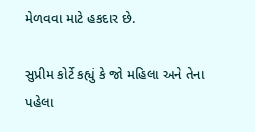મેળવવા માટે હકદાર છે.

સુપ્રીમ કોર્ટે કહ્યું કે જો મહિલા અને તેના પહેલા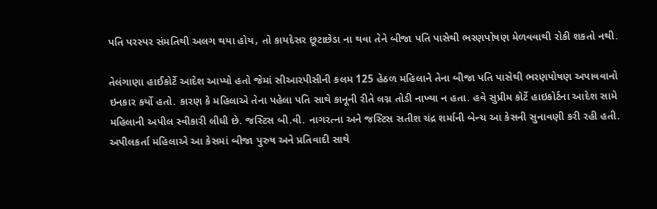પતિ પરસ્પર સંમતિથી અલગ થયા હોય, તો કાયદેસર છૂટાછેડા ના થવા તેને બીજા પતિ પાસેથી ભરણપોષણ મેળવવાથી રોકી શકતો નથી.

તેલંગાણા હાઈકોર્ટે આદેશ આપ્યો હતો જેમાં સીઆરપીસીની કલમ 125 હેઠળ મહિલાને તેના બીજા પતિ પાસેથી ભરણપોષણ અપાવવાનો ઇનકાર કર્યો હતો. કારણ કે મહિલાએ તેના પહેલા પતિ સાથે કાનૂની રીતે લગ્ન તોડી નાખ્યા ન હતા. હવે સુપ્રીમ કોર્ટે હાઇકોર્ટના આદેશ સામે મહિલાની અપીલ સ્વીકારી લીધી છે. જસ્ટિસ બી.વી. નાગરત્ના અને જસ્ટિસ સતીશ ચંદ્ર શર્માની બેન્ચ આ કેસની સુનાવણી કરી રહી હતી. અપીલકર્તા મહિલાએ આ કેસમાં બીજા પુરુષ અને પ્રતિવાદી સાથે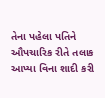તેના પહેલા પતિને ઔપચારિક રીતે તલાક આપ્યા વિના શાદી કરી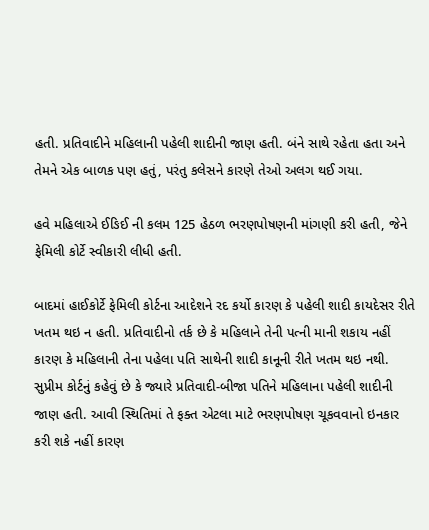હતી. પ્રતિવાદીને મહિલાની પહેલી શાદીની જાણ હતી. બંને સાથે રહેતા હતા અને તેમને એક બાળક પણ હતું, પરંતુ કલેસને કારણે તેઓ અલગ થઈ ગયા.

હવે મહિલાએ ઈઙિઈ ની કલમ 125 હેઠળ ભરણપોષણની માંગણી કરી હતી, જેને ફેમિલી કોર્ટે સ્વીકારી લીધી હતી.

બાદમાં હાઈકોર્ટે ફેમિલી કોર્ટના આદેશને રદ કર્યો કારણ કે પહેલી શાદી કાયદેસર રીતે ખતમ થઇ ન હતી. પ્રતિવાદીનો તર્ક છે કે મહિલાને તેની પત્ની માની શકાય નહીં કારણ કે મહિલાની તેના પહેલા પતિ સાથેની શાદી કાનૂની રીતે ખતમ થઇ નથી.
સુપ્રીમ કોર્ટનું કહેવું છે કે જ્યારે પ્રતિવાદી-બીજા પતિને મહિલાના પહેલી શાદીની જાણ હતી. આવી સ્થિતિમાં તે ફક્ત એટલા માટે ભરણપોષણ ચૂકવવાનો ઇનકાર કરી શકે નહીં કારણ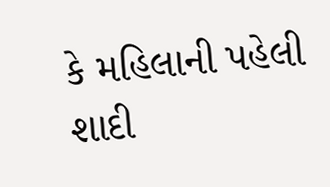કે મહિલાની પહેલી શાદી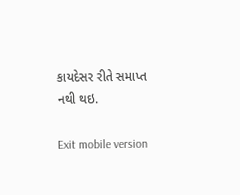કાયદેસર રીતે સમાપ્ત નથી થઇ.

Exit mobile version